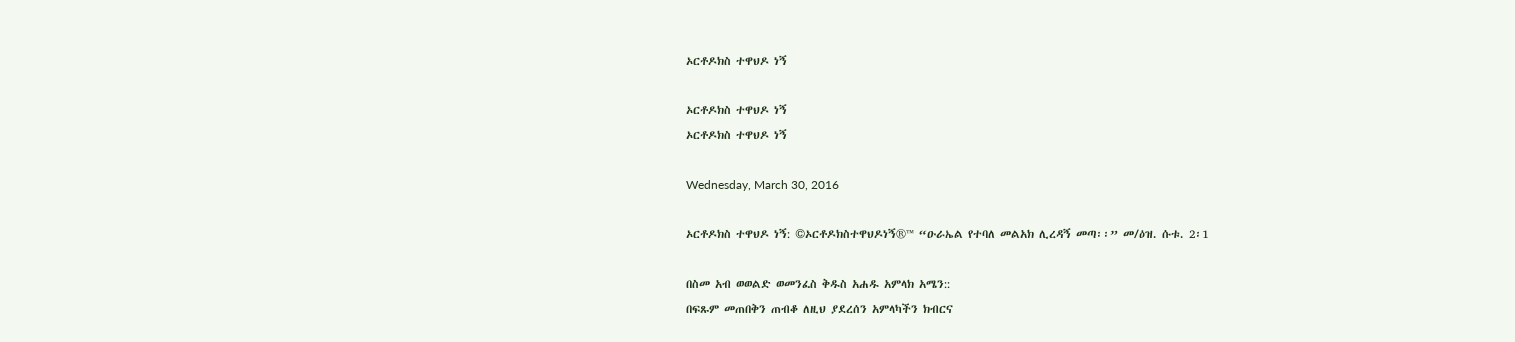ኦርቶዶክስ ተዋህዶ ነኝ

ኦርቶዶክስ ተዋህዶ ነኝ
ኦርቶዶክስ ተዋህዶ ነኝ

Wednesday, March 30, 2016

ኦርቶዶክስ ተዋህዶ ነኝ: ©ኦርቶዶክስተዋህዶነኝ®™ “ዑራኤል የተባለ መልአክ ሊረዳኝ መጣ፡፡” መ/ዕዝ. ሱቱ. 2፡1

በስመ አብ ወወልድ ወመንፈስ ቅዱስ አሐዱ አምላክ አሜን::
በፍጹም መጠበቅን ጠብቆ ለዚህ ያደረሰን አምላካችን ክብርና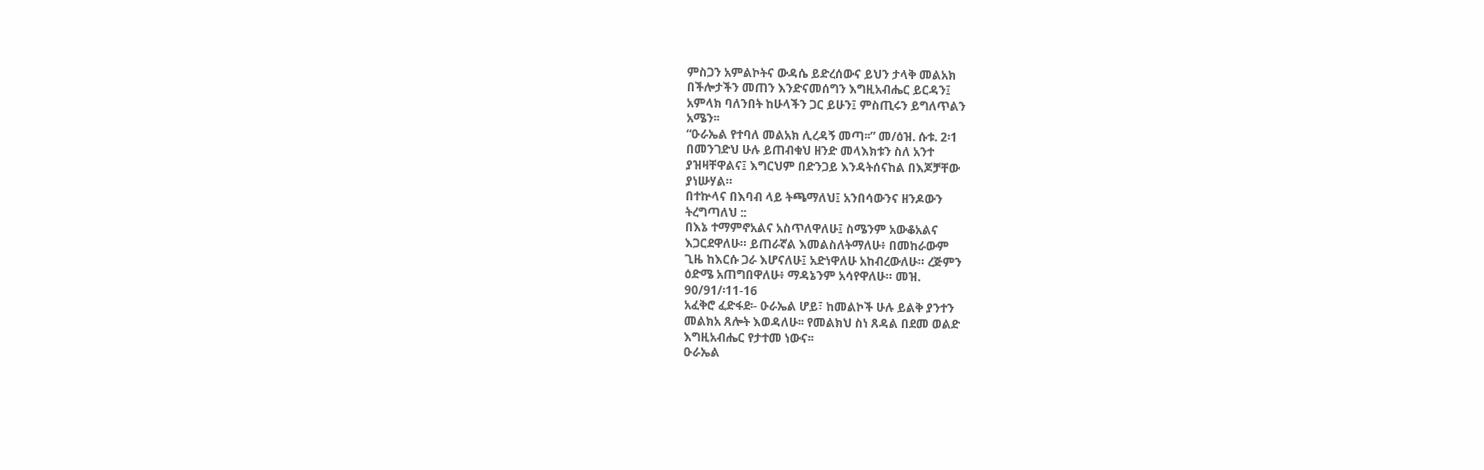ምስጋን አምልኮትና ውዳሴ ይድረሰውና ይህን ታላቅ መልአክ
በችሎታችን መጠን እንድናመሰግን እግዚአብሔር ይርዳን፤
አምላክ ባለንበት ከሁላችን ጋር ይሁን፤ ምስጢሩን ይግለጥልን
አሜን፡፡
“ዑራኤል የተባለ መልአክ ሊረዳኝ መጣ፡፡” መ/ዕዝ. ሱቱ. 2፡1
በመንገድህ ሁሉ ይጠብቁህ ዘንድ መላእክቱን ስለ አንተ
ያዝዛቸዋልና፤ እግርህም በድንጋይ እንዳትሰናከል በእጆቻቸው
ያነሡሃል።
በተኵላና በእባብ ላይ ትጫማለህ፤ አንበሳውንና ዘንዶውን
ትረግጣለህ ::
በእኔ ተማምኖአልና አስጥለዋለሁ፤ ስሜንም አውቆአልና
እጋርደዋለሁ። ይጠራኛል እመልስለትማለሁ፥ በመከራውም
ጊዜ ከእርሱ ጋራ እሆናለሁ፤ አድነዋለሁ አከብረውለሁ። ረጅምን
ዕድሜ አጠግበዋለሁ፥ ማዳኔንም አሳየዋለሁ። መዝ.
90/91/፡11-16
አፈቅሮ ፈድፋደ፡- ዑራኤል ሆይ፣ ከመልኮች ሁሉ ይልቅ ያንተን
መልክአ ጸሎት እወዳለሁ፡፡ የመልክህ ስነ ጸዳል በደመ ወልድ
እግዚአብሔር የታተመ ነውና፡፡
ዑራኤል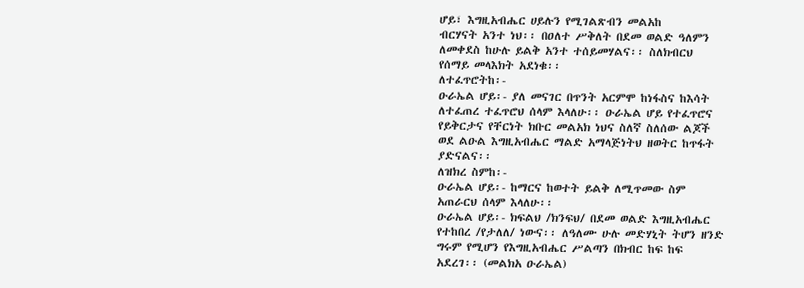ሆይ፣ እግዚአብሔር ሀይሉን የሚገልጽብን መልአከ
ብርሃናት አንተ ነህ፡፡ በዐለተ ሥቅለት በደመ ወልድ ዓለምን
ለመቀደስ ከሁሉ ይልቅ አንተ ተሰይመሃልና፡፡ ስለክብርህ
የሰማይ መላእክት አደነቁ፡፡
ለተፈጥሮትከ፡-
ዑራኤል ሆይ፡- ያለ መናገር በጥንት አርምሞ ከነፋስና ከእሳት
ለተፈጠረ ተፈጥሮህ ሰላም እላለሁ፡፡ ዑራኤል ሆይ የተፈጥሮና
የይቅርታና የቸርነት ክቡር መልአክ ነህና ስለኛ ስለሰው ልጆች
ወደ ልዑል እግዚአብሔር ማልድ አማላጅነትህ ዘወትር ከጥፋት
ያድናልና፡፡
ለዝክረ ስምከ፡-
ዑራኤል ሆይ፡- ከማርና ከወተት ይልቅ ለሚጥመው ስም
አጠራርህ ሰላም እላለሁ፡፡
ዑራኤል ሆይ፡- ክፍልህ /ክንፍህ/ በደመ ወልድ እግዚአብሔር
የተከበረ /የታለለ/ ነውና፡፡ ለዓለሙ ሁሉ መድሃኒት ትሆን ዘንድ
ግሩም የሚሆን የእግዚአብሔር ሥልጣን በክብር ከፍ ከፍ
አደረገ፡፡ (መልክአ ዑራኤል)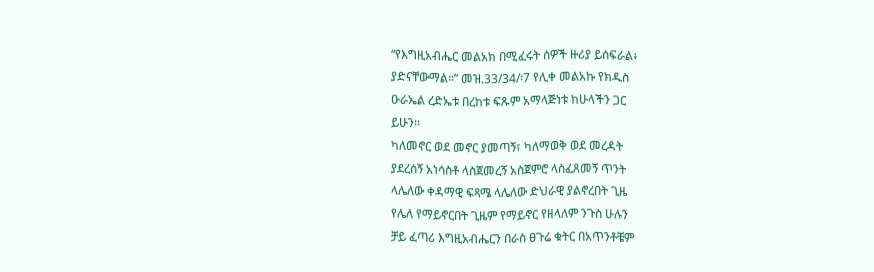“የእግዚአብሔር መልአክ በሚፈሩት ሰዎች ዙሪያ ይሰፍራል፥
ያድናቸውማል።” መዝ.33/34/፡7 የሊቀ መልአኩ የክዱስ
ዑራኤል ረድኤቱ በረከቱ ፍጹም አማላጅነቱ ከሁላችን ጋር
ይሁን፡፡
ካለመኖር ወደ መኖር ያመጣኝ፣ ካለማወቅ ወደ መረዳት
ያደረሰኝ አነሳስቶ ላስጀመረኝ አስጀምሮ ላስፈጸመኝ ጥንት
ላሌለው ቀዳማዊ ፍጻሜ ላሌለው ድህራዊ ያልኖረበት ጊዜ
የሌለ የማይኖርበት ጊዜም የማይኖር የዘላለም ንጉስ ሁሉን
ቻይ ፈጣሪ እግዚአብሔርን በራስ ፀጉሬ ቁትር በአጥንቶቼም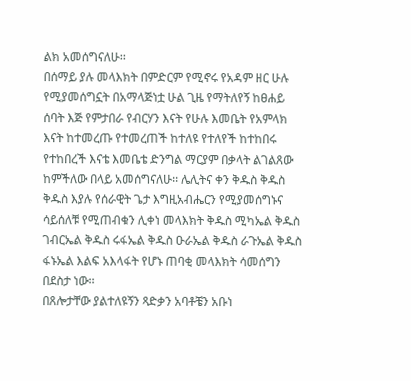ልክ አመሰግናለሁ፡፡
በሰማይ ያሉ መላእክት በምድርም የሚኖሩ የአዳም ዘር ሁሉ
የሚያመሰግኗት በአማላጅነቷ ሁል ጊዜ የማትለየኝ ከፀሐይ
ሰባት እጅ የምታበራ የብርሃን እናት የሁሉ እመቤት የአምላክ
እናት ከተመረጡ የተመረጠች ከተለዩ የተለየች ከተከበሩ
የተከበረች እናቴ እመቤቴ ድንግል ማርያም በቃላት ልገልጸው
ከምችለው በላይ አመሰግናለሁ፡፡ ሌሊትና ቀን ቅዱስ ቅዱስ
ቅዱስ እያሉ የሰራዊት ጌታ እግዚአብሔርን የሚያመሰግኑና
ሳይሰለቹ የሚጠብቁን ሊቀነ መላእክት ቅዱስ ሚካኤል ቅዱስ
ገብርኤል ቅዱስ ሩፋኤል ቅዱስ ዑራኤል ቅዱስ ራጉኤል ቅዱስ
ፋኑኤል እልፍ አእላፋት የሆኑ ጠባቂ መላእክት ሳመሰግን
በደስታ ነው፡፡
በጸሎታቸው ያልተለዩኝን ጻድቃን አባቶቼን አቡነ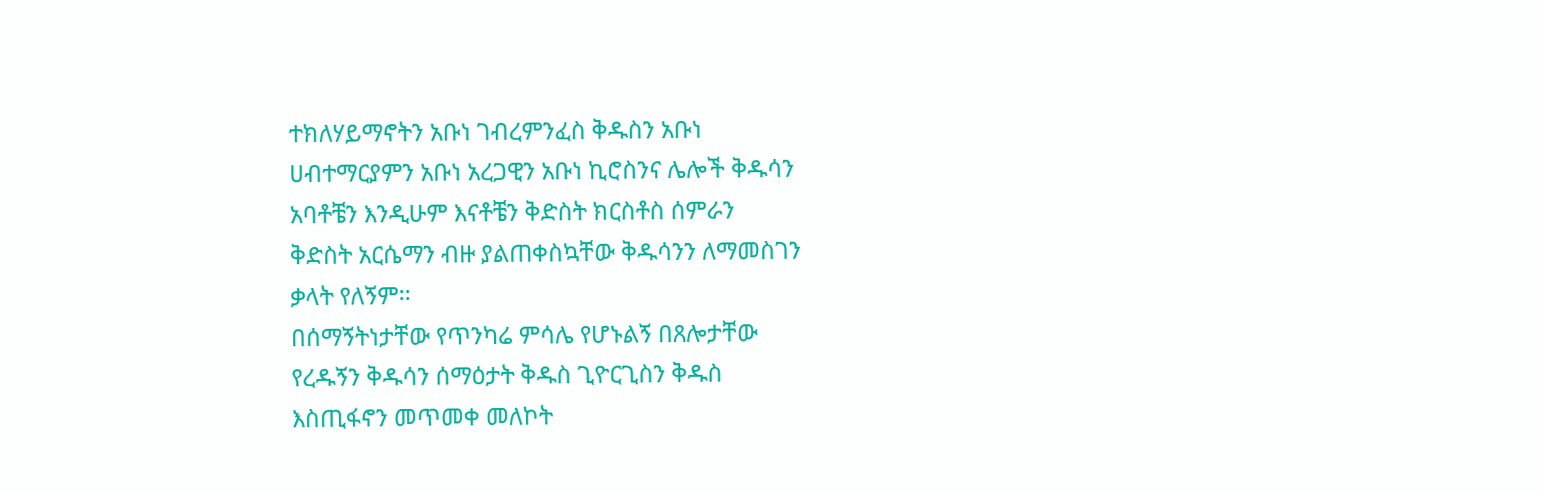ተክለሃይማኖትን አቡነ ገብረምንፈስ ቅዱስን አቡነ
ሀብተማርያምን አቡነ አረጋዊን አቡነ ኪሮስንና ሌሎች ቅዱሳን
አባቶቼን እንዲሁም እናቶቼን ቅድስት ክርስቶስ ሰምራን
ቅድስት አርሴማን ብዙ ያልጠቀስኳቸው ቅዱሳንን ለማመስገን
ቃላት የለኝም፡፡
በሰማኝትነታቸው የጥንካሬ ምሳሌ የሆኑልኝ በጸሎታቸው
የረዱኝን ቅዱሳን ሰማዕታት ቅዱስ ጊዮርጊስን ቅዱስ
እስጢፋኖን መጥመቀ መለኮት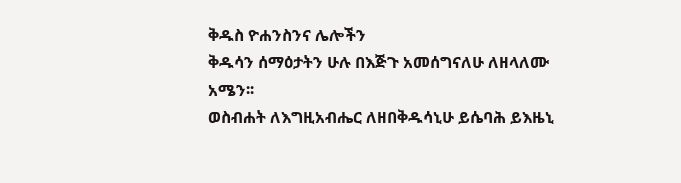ቅዱስ ዮሐንስንና ሌሎችን
ቅዱሳን ሰማዕታትን ሁሉ በእጅጉ አመሰግናለሁ ለዘላለሙ
አሜን፡፡
ወስብሐት ለእግዚአብሔር ለዘበቅዱሳኒሁ ይሴባሕ ይእዜኒ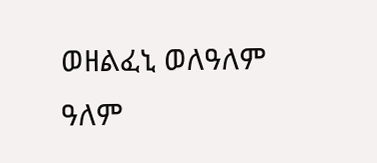ወዘልፈኒ ወለዓለም ዓለም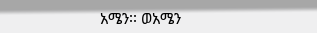አሜን፡፡ ወአሜን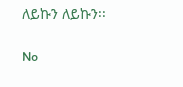ለይኩን ለይኩን፡፡

No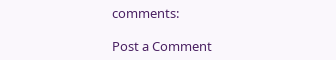comments:

Post a Comment